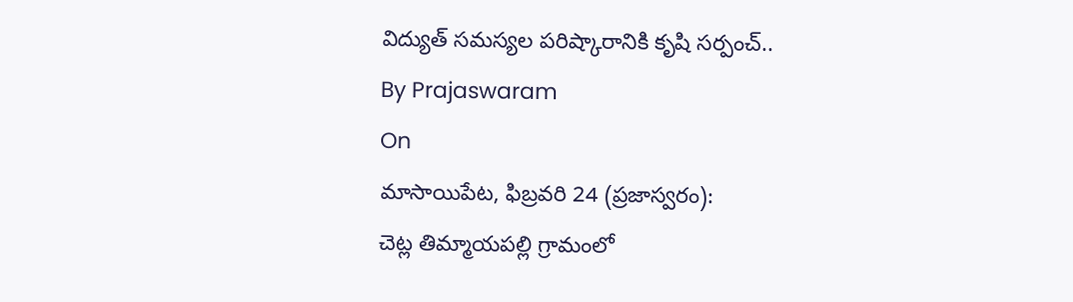విద్యుత్ సమస్యల పరిష్కారానికి కృషి సర్పంచ్..
By Prajaswaram
On
మాసాయిపేట, ఫిబ్రవరి 24 (ప్రజాస్వరం):
చెట్ల తిమ్మాయపల్లి గ్రామంలో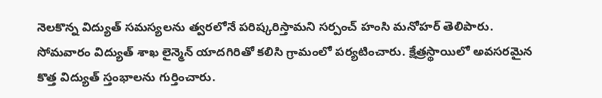నెలకొన్న విద్యుత్ సమస్యలను త్వరలోనే పరిష్కరిస్తామని సర్పంచ్ హంసి మనోహర్ తెలిపారు. సోమవారం విద్యుత్ శాఖ లైన్మెన్ యాదగిరితో కలిసి గ్రామంలో పర్యటించారు. క్షేత్రస్థాయిలో అవసరమైన కొత్త విద్యుత్ స్తంభాలను గుర్తించారు.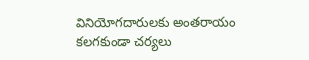వినియోగదారులకు అంతరాయం కలగకుండా చర్యలు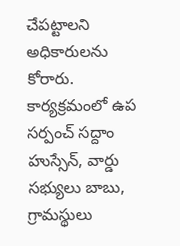చేపట్టాలని అధికారులను కోరారు. కార్యక్రమంలో ఉప సర్పంచ్ సద్దాం హుస్సేన్, వార్డు సభ్యులు బాబు, గ్రామస్థులు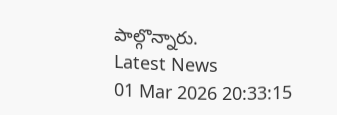పాల్గొన్నారు.
Latest News
01 Mar 2026 20:33:15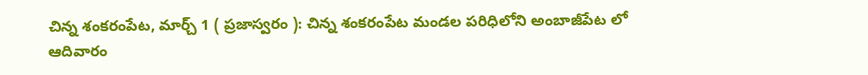చిన్న శంకరంపేట, మార్చ్ 1 ( ప్రజాస్వరం ): చిన్న శంకరంపేట మండల పరిధిలోని అంబాజీపేట లో ఆదివారం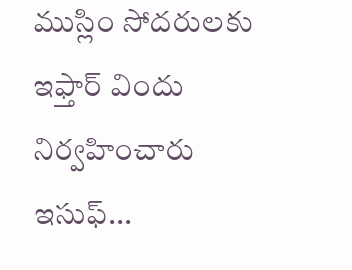ముస్లిం సోదరులకు ఇఫ్తార్ విందు నిర్వహించారు ఇసుఫ్...